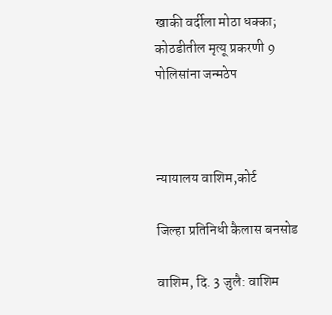खाकी वर्दीला मोठा धक्का; कोठडीतील मृत्यू प्रकरणी 9 पोलिसांना जन्मठेप



न्यायालय वाशिम,कोर्ट

जिल्हा प्रतिनिधी कैलास बनसोड

वाशिम, दि. 3 जुलै: वाशिम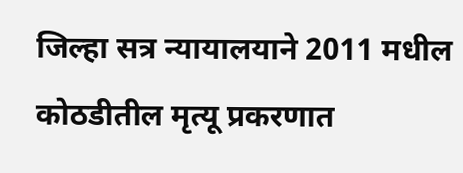जिल्हा सत्र न्यायालयाने 2011 मधील कोठडीतील मृत्यू प्रकरणात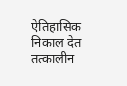ऐतिहासिक निकाल देत तत्कालीन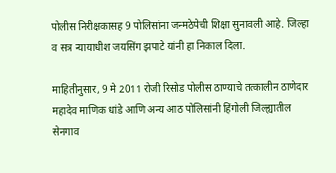पोलीस निरीक्षकासह 9 पोलिसांना जन्मठेपेची शिक्षा सुनावली आहे. जिल्हा व सत्र न्यायाधीश जयसिंग झपाटे यांनी हा निकाल दिला.

माहितीनुसार, 9 मे 2011 रोजी रिसोड पोलीस ठाण्याचे तत्कालीन ठाणेदार महादेव माणिक धांडे आणि अन्य आठ पोलिसांनी हिंगोली जिल्ह्यातील सेनगाव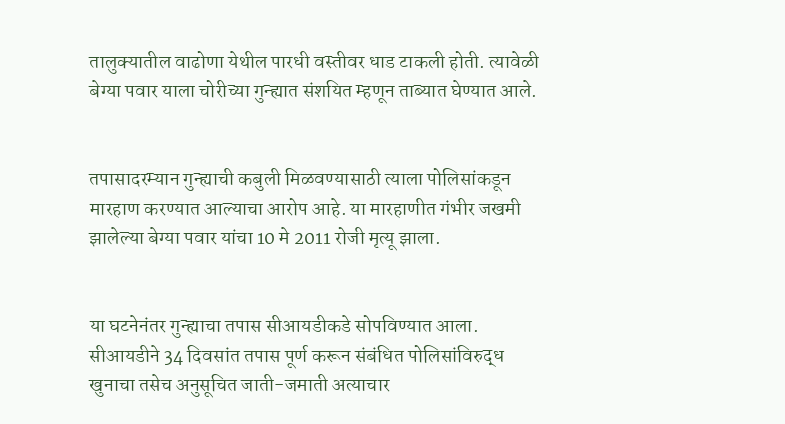तालुक्यातील वाढोणा येथील पारधी वस्तीवर धाड टाकली होती. त्यावेळी बेग्या पवार याला चोरीच्या गुन्ह्यात संशयित म्हणून ताब्यात घेण्यात आले.


तपासादरम्यान गुन्ह्याची कबुली मिळवण्यासाठी त्याला पोलिसांकडून मारहाण करण्यात आल्याचा आरोप आहे. या मारहाणीत गंभीर जखमी झालेल्या बेग्या पवार यांचा 10 मे 2011 रोजी मृत्यू झाला.


या घटनेनंतर गुन्ह्याचा तपास सीआयडीकडे सोपविण्यात आला. सीआयडीने 34 दिवसांत तपास पूर्ण करून संबंधित पोलिसांविरुद्ध खुनाचा तसेच अनुसूचित जाती-जमाती अत्याचार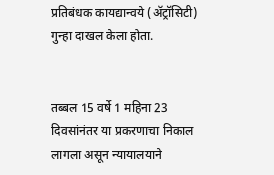प्रतिबंधक कायद्यान्वये (ॲट्रॉसिटी) गुन्हा दाखल केला होता.


तब्बल 15 वर्षे 1 महिना 23 दिवसांनंतर या प्रकरणाचा निकाल लागला असून न्यायालयाने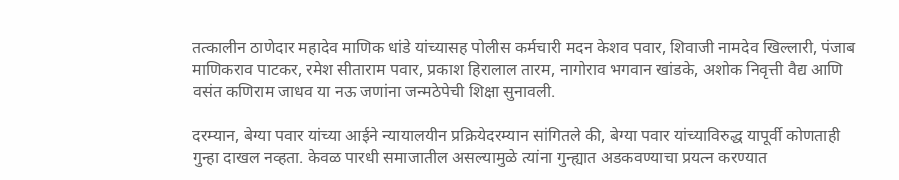तत्कालीन ठाणेदार महादेव माणिक धांडे यांच्यासह पोलीस कर्मचारी मदन केशव पवार, शिवाजी नामदेव खिल्लारी, पंजाब माणिकराव पाटकर, रमेश सीताराम पवार, प्रकाश हिरालाल तारम, नागोराव भगवान खांडके, अशोक निवृत्ती वैद्य आणि वसंत कणिराम जाधव या नऊ जणांना जन्मठेपेची शिक्षा सुनावली.

दरम्यान, बेग्या पवार यांच्या आईने न्यायालयीन प्रक्रियेदरम्यान सांगितले की, बेग्या पवार यांच्याविरुद्ध यापूर्वी कोणताही गुन्हा दाखल नव्हता. केवळ पारधी समाजातील असल्यामुळे त्यांना गुन्ह्यात अडकवण्याचा प्रयत्न करण्यात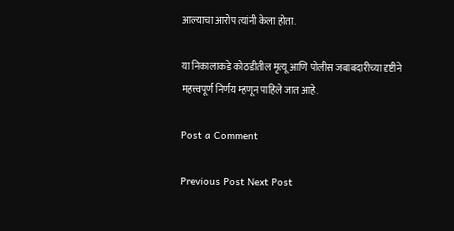आल्याचा आरोप त्यांनी केला होता.

या निकालाकडे कोठडीतील मृत्यू आणि पोलीस जबाबदारीच्या दृष्टीने महत्त्वपूर्ण निर्णय म्हणून पाहिले जात आहे.

Post a Comment

Previous Post Next Post